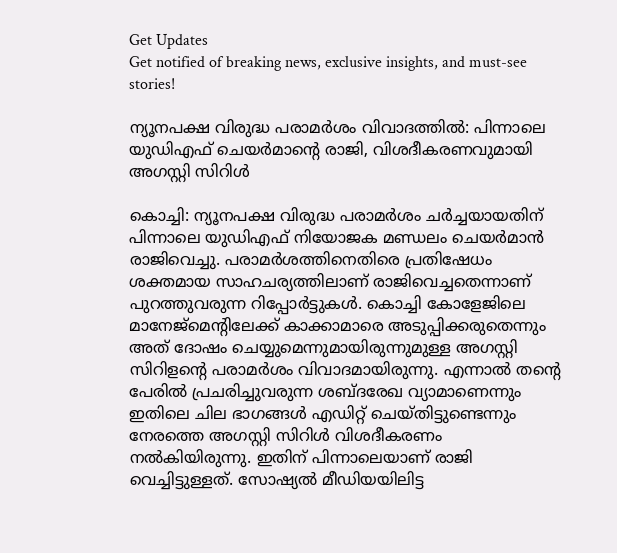Get Updates
Get notified of breaking news, exclusive insights, and must-see stories!

ന്യൂനപക്ഷ വിരുദ്ധ പരാമർശം വിവാദത്തിൽ: പിന്നാലെ യുഡിഎഫ് ചെയർമാന്റെ രാജി, വിശദീകരണവുമായി അഗസ്റ്റി സിറിൾ

കൊച്ചി: ന്യൂനപക്ഷ വിരുദ്ധ പരാമർശം ചർച്ചയായതിന് പിന്നാലെ യുഡിഎഫ് നിയോജക മണ്ഡലം ചെയർമാൻ രാജിവെച്ചു. പരാമർശത്തിനെതിരെ പ്രതിഷേധം ശക്തമായ സാഹചര്യത്തിലാണ് രാജിവെച്ചതെന്നാണ് പുറത്തുവരുന്ന റിപ്പോർട്ടുകൾ. കൊച്ചി കോളേജിലെ മാനേജ്മെന്റിലേക്ക് കാക്കാമാരെ അടുപ്പിക്കരുതെന്നും അത് ദോഷം ചെയ്യുമെന്നുമായിരുന്നുമുള്ള അഗസ്റ്റി സിറിളന്റെ പരാമർശം വിവാദമായിരുന്നു. എന്നാൽ തന്റെ പേരിൽ പ്രചരിച്ചുവരുന്ന ശബ്ദരേഖ വ്യാമാണെന്നും ഇതിലെ ചില ഭാഗങ്ങൾ എഡിറ്റ് ചെയ്തിട്ടുണ്ടെന്നും നേരത്തെ അഗസ്റ്റി സിറിൾ വിശദീകരണം നൽകിയിരുന്നു. ഇതിന് പിന്നാലെയാണ് രാജി വെച്ചിട്ടുള്ളത്. സോഷ്യൽ മീഡിയയിലിട്ട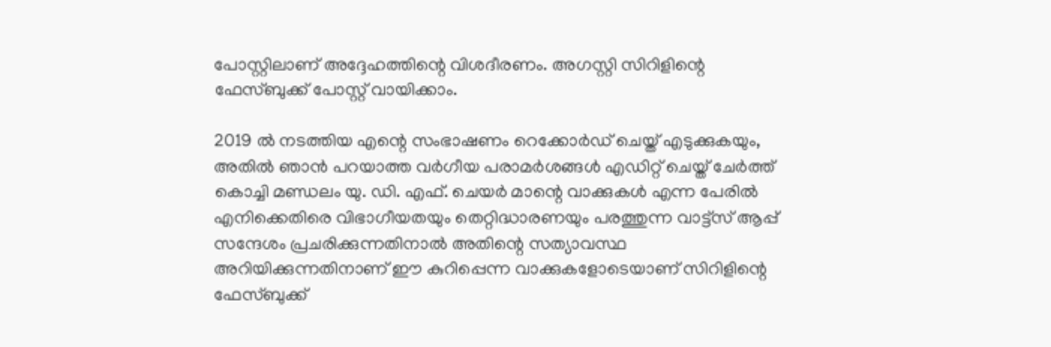പോസ്റ്റിലാണ് അദ്ദേഹത്തിന്റെ വിശദീരണം. അഗസ്റ്റി സിറിളിന്റെ ഫേസ്ബുക്ക് പോസ്റ്റ് വായിക്കാം.

2019 ല്‍ നടത്തിയ എന്റെ സംഭാഷണം റെക്കോര്‍ഡ് ചെയ്ത് എടുക്കുകയും, അതില്‍ ഞാന്‍ പറയാത്ത വര്‍ഗീയ പരാമര്‍ശങ്ങള്‍ എഡിറ്റ് ചെയ്ത് ചേര്‍ത്ത് കൊച്ചി മണ്ഡലം യു. ഡി. എഫ്. ചെയര്‍ മാന്റെ വാക്കുകള്‍ എന്ന പേരില്‍ എനിക്കെതിരെ വിഭാഗീയതയും തെറ്റിദ്ധാരണയും പരത്തുന്ന വാട്ട്‌സ് ആപ്പ് സന്ദേശം പ്രചരിക്കുന്നതിനാല്‍ അതിന്റെ സത്യാവസ്ഥ അറിയിക്കുന്നതിനാണ് ഈ കുറിപ്പെന്ന വാക്കുകളോടെയാണ് സിറിളിന്റെ ഫേസ്ബുക്ക്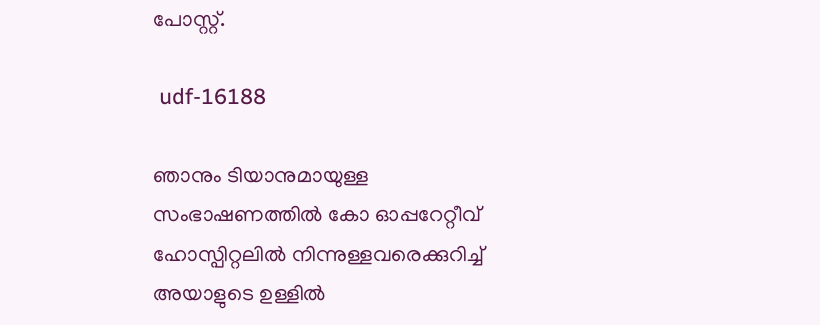പോസ്റ്റ്.

 udf-16188

ഞാനും ടിയാനുമായുള്ള സംഭാഷണത്തില്‍ കോ ഓപ്പറേറ്റീവ് ഹോസ്പിറ്റലില്‍ നിന്നുള്ളവരെക്കുറിച്ച് അയാളുടെ ഉള്ളില്‍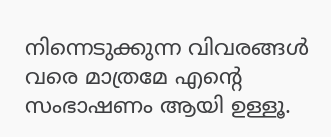നിന്നെടുക്കുന്ന വിവരങ്ങള്‍ വരെ മാത്രമേ എന്റെ സംഭാഷണം ആയി ഉള്ളൂ.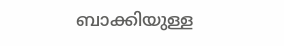ബാക്കിയുള്ള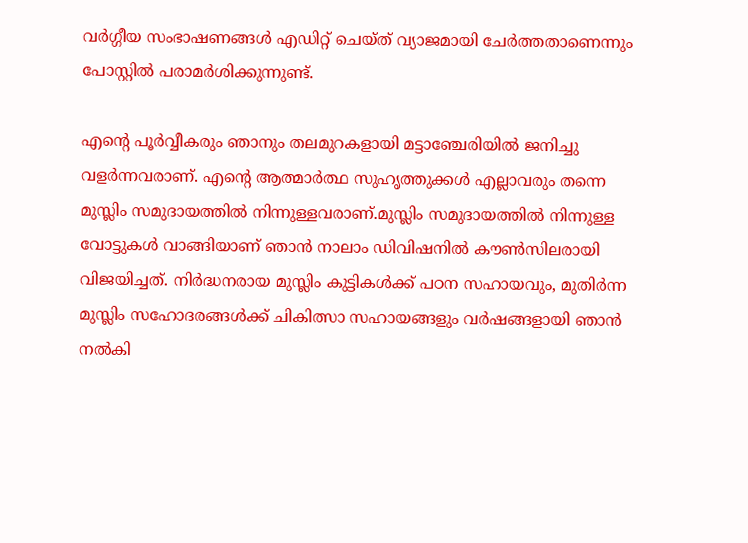വര്‍ഗ്ഗീയ സംഭാഷണങ്ങള്‍ എഡിറ്റ് ചെയ്ത് വ്യാജമായി ചേര്‍ത്തതാണെന്നും പോസ്റ്റിൽ പരാമർശിക്കുന്നുണ്ട്.

എന്റെ പൂര്‍വ്വീകരും ഞാനും തലമുറകളായി മട്ടാഞ്ചേരിയില്‍ ജനിച്ചു വളര്‍ന്നവരാണ്. എന്റെ ആത്മാര്‍ത്ഥ സുഹൃത്തുക്കള്‍ എല്ലാവരും തന്നെ മുസ്ലിം സമുദായത്തില്‍ നിന്നുള്ളവരാണ്.മുസ്ലിം സമുദായത്തില്‍ നിന്നുള്ള വോട്ടുകള്‍ വാങ്ങിയാണ് ഞാന്‍ നാലാം ഡിവിഷനില്‍ കൗണ്‍സിലരായി വിജയിച്ചത്. നിര്‍ദ്ധനരായ മുസ്ലിം കുട്ടികള്‍ക്ക് പഠന സഹായവും, മുതിര്‍ന്ന മുസ്ലിം സഹോദരങ്ങള്‍ക്ക് ചികിത്സാ സഹായങ്ങളും വര്‍ഷങ്ങളായി ഞാന്‍ നല്‍കി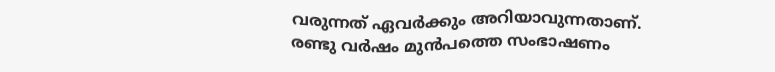വരുന്നത് ഏവര്‍ക്കും അറിയാവുന്നതാണ്.
രണ്ടു വര്‍ഷം മുന്‍പത്തെ സംഭാഷണം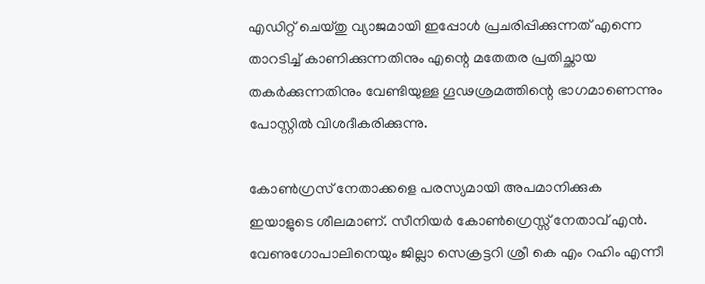എഡിറ്റ് ചെയ്തു വ്യാജമായി ഇപ്പോള്‍ പ്രചരിപ്പിക്കുന്നത് എന്നെ താറടിച്ച് കാണിക്കുന്നതിനും എന്റെ മതേതര പ്രതിച്ഛായ തകര്‍ക്കുന്നതിനും വേണ്ടിയുള്ള ഗൂഢശ്രമത്തിന്റെ ഭാഗമാണെന്നും പോസ്റ്റിൽ വിശദീകരിക്കുന്നു.

കോണ്‍ഗ്രസ് നേതാക്കളെ പരസ്യമായി അപമാനിക്കുക ഇയാളുടെ ശീലമാണ്. സീനിയര്‍ കോണ്‍ഗ്രെസ്സ് നേതാവ് എന്‍. വേണുഗോപാലിനെയും ജില്ലാ സെക്രട്ടറി ശ്രീ കെ എം റഹിം എന്നീ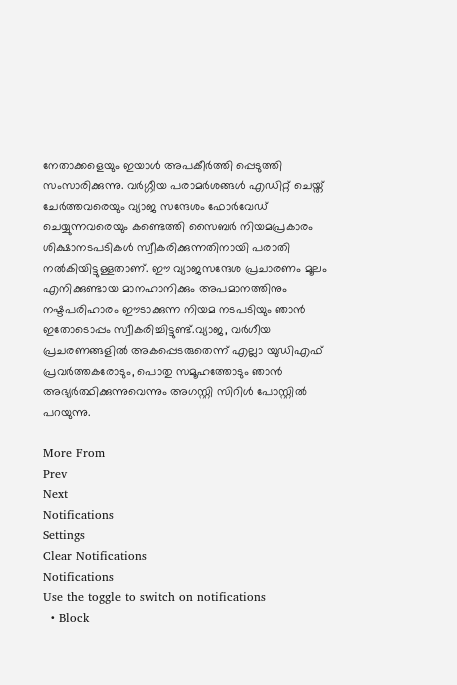നേതാക്കളെയും ഇയാള്‍ അപകീര്‍ത്തി പ്പെടുത്തി സംസാരിക്കുന്നു. വര്‍ഗ്ഗീയ പരാമര്‍ശങ്ങള്‍ എഡിറ്റ് ചെയ്ത് ചേര്‍ത്തവരെയും വ്യാജ സന്ദേശം ഫോര്‍വേഡ് ചെയ്യുന്നവരെയും കണ്ടെത്തി സൈബര്‍ നിയമപ്രകാരം ശിക്ഷാനടപടികള്‍ സ്വീകരിക്കുന്നതിനായി പരാതി നല്‍കിയിട്ടുള്ളതാണ്. ഈ വ്യാജസന്ദേശ പ്രചാരണം മൂലം എനിക്കുണ്ടായ മാനഹാനിക്കും അപമാനത്തിനും നഷ്ടപരിഹാരം ഈടാക്കുന്ന നിയമ നടപടിയും ഞാന്‍ ഇതോടൊപ്പം സ്വീകരിച്ചിട്ടുണ്ട്.വ്യാജ, വര്‍ഗീയ പ്രചരണങ്ങളില്‍ അകപ്പെടരുതെന്ന് എല്ലാ യുഡിഎഫ് പ്രവര്‍ത്തകരോടും, പൊതു സമൂഹത്തോടും ഞാന്‍ അഭ്യര്‍ത്ഥിക്കുന്നുവെന്നും അഗസ്റ്റി സിറിൾ പോസ്റ്റിൽ പറയുന്നു.

More From
Prev
Next
Notifications
Settings
Clear Notifications
Notifications
Use the toggle to switch on notifications
  • Block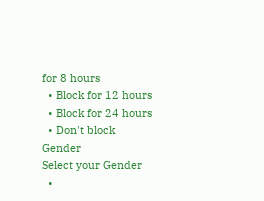for 8 hours
  • Block for 12 hours
  • Block for 24 hours
  • Don't block
Gender
Select your Gender
  •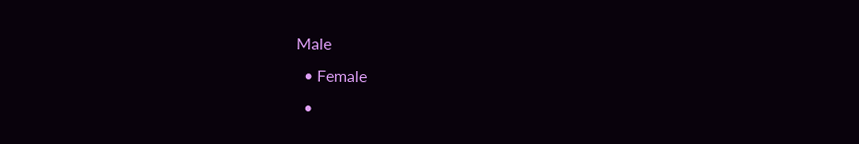Male
  • Female
  •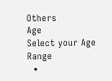Others
Age
Select your Age Range
  •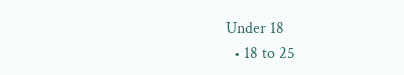Under 18
  • 18 to 25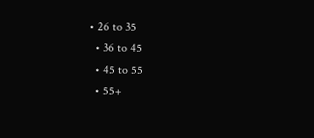• 26 to 35
  • 36 to 45
  • 45 to 55
  • 55+